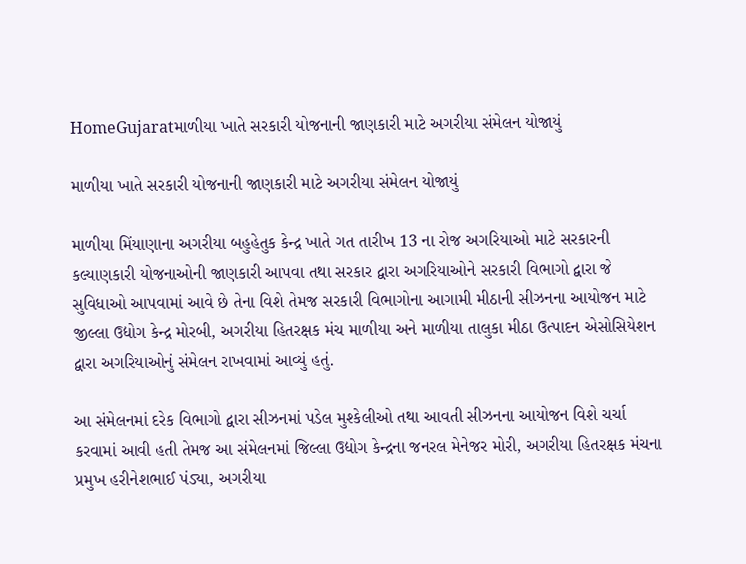HomeGujaratમાળીયા ખાતે સરકારી યોજનાની જાણકારી માટે અગરીયા સંમેલન યોજાયું

માળીયા ખાતે સરકારી યોજનાની જાણકારી માટે અગરીયા સંમેલન યોજાયું

માળીયા મિંયાણાના અગરીયા બહુહેતુક કેન્દ્ર ખાતે ગત તારીખ 13 ના રોજ અગરિયાઓ માટે સરકારની કલ્યાણકારી યોજનાઓની જાણકારી આપવા તથા સરકાર દ્વારા અગરિયાઓને સરકારી વિભાગો દ્વારા જે સુવિધાઓ આપવામાં આવે છે તેના વિશે તેમજ સરકારી વિભાગોના આગામી મીઠાની સીઝનના આયોજન માટે જીલ્લા ઉદ્યોગ કેન્દ્ર મોરબી, અગરીયા હિતરક્ષક મંચ માળીયા અને માળીયા તાલુકા મીઠા ઉત્પાદન એસોસિયેશન દ્વારા અગરિયાઓનું સંમેલન રાખવામાં આવ્યું હતું.

આ સંમેલનમાં દરેક વિભાગો દ્વારા સીઝનમાં પડેલ મુશ્કેલીઓ તથા આવતી સીઝનના આયોજન વિશે ચર્ચા કરવામાં આવી હતી તેમજ આ સંમેલનમાં જિલ્લા ઉદ્યોગ કેન્દ્રના જનરલ મેનેજર મોરી, અગરીયા હિતરક્ષક મંચના પ્રમુખ હરીનેશભાઈ પંડ્યા, અગરીયા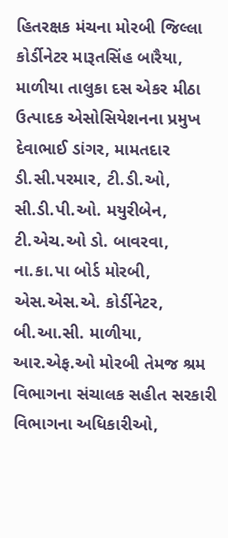હિતરક્ષક મંચના મોરબી જિલ્લા કોર્ડીનેટર મારૂતસિંહ બારૈયા, માળીયા તાલુકા દસ એકર મીઠા ઉત્પાદક એસોસિયેશનના પ્રમુખ દેવાભાઈ ડાંગર, મામતદાર ડી.સી.પરમાર, ટી.ડી.ઓ, સી.ડી.પી.ઓ. મયુરીબેન, ટી.એચ.ઓ ડો. બાવરવા, ના.કા.પા બોર્ડ મોરબી, એસ.એસ.એ. કોર્ડીનેટર, બી.આ.સી. માળીયા, આર.એફ.ઓ મોરબી તેમજ શ્રમ વિભાગના સંચાલક સહીત સરકારી વિભાગના અધિકારીઓ,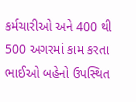કર્મચારીઓ અને 400 થી 500 અગરમાં કામ કરતા ભાઈઓ બહેનો ઉપસ્થિત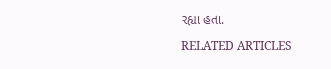રહ્યા હતા.

RELATED ARTICLES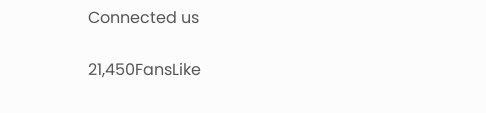Connected us

21,450FansLike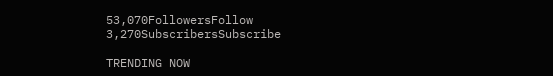53,070FollowersFollow
3,270SubscribersSubscribe

TRENDING NOW